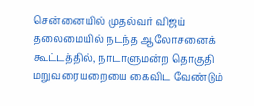சென்னையில் முதல்வர் விஜய் தலைமையில் நடந்த ஆலோசனைக் கூட்டத்தில், நாடாளுமன்ற தொகுதி மறுவரையறையை கைவிட வேண்டும்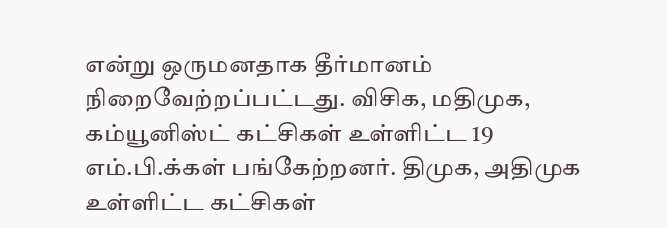என்று ஒருமனதாக தீர்மானம் நிறைவேற்றப்பட்டது. விசிக, மதிமுக, கம்யூனிஸ்ட் கட்சிகள் உள்ளிட்ட 19 எம்.பி.க்கள் பங்கேற்றனர். திமுக, அதிமுக உள்ளிட்ட கட்சிகள்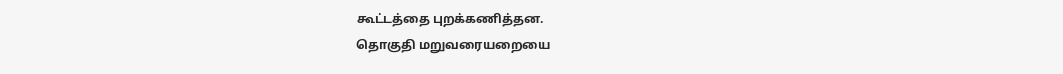கூட்டத்தை புறக்கணித்தன.
தொகுதி மறுவரையறையை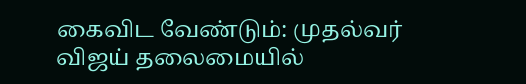கைவிட வேண்டும்: முதல்வர் விஜய் தலைமையில்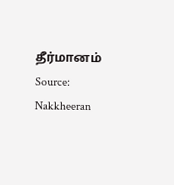தீர்மானம்
Source: Nakkheeran